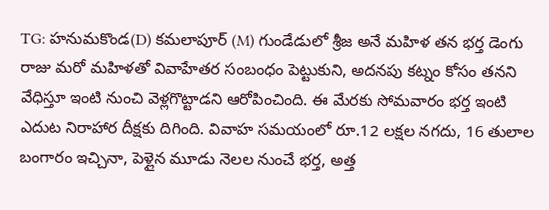TG: హనుమకొండ(D) కమలాపూర్ (M) గుండేడులో శ్రీజ అనే మహిళ తన భర్త డెంగు రాజు మరో మహిళతో వివాహేతర సంబంధం పెట్టుకుని, అదనపు కట్నం కోసం తనని వేధిస్తూ ఇంటి నుంచి వెళ్లగొట్టాడని ఆరోపించింది. ఈ మేరకు సోమవారం భర్త ఇంటి ఎదుట నిరాహార దీక్షకు దిగింది. వివాహ సమయంలో రూ.12 లక్షల నగదు, 16 తులాల బంగారం ఇచ్చినా, పెళ్లైన మూడు నెలల నుంచే భర్త, అత్త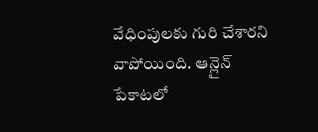వేధింపులకు గురి చేశారని వాపోయింది. ఆన్లైన్ పేకాటలో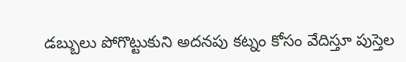డబ్బులు పోగొట్టుకుని అదనపు కట్నం కోసం వేదిస్తూ పుస్తెల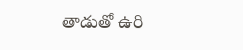తాడుతో ఉరి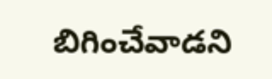బిగించేవాడని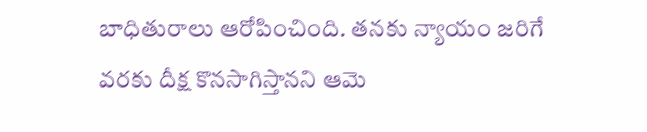బాధితురాలు ఆరోపించింది. తనకు న్యాయం జరిగే వరకు దీక్ష కొనసాగిస్తానని ఆమె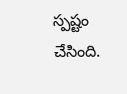స్పష్టం చేసింది.